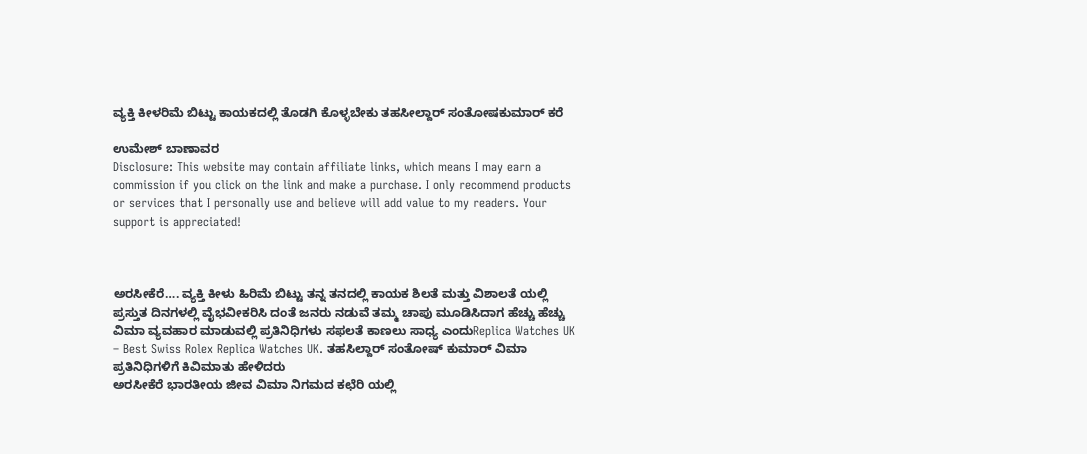ವ್ಯಕ್ತಿ ಕೀಳರಿಮೆ ಬಿಟ್ಟು ಕಾಯಕದಲ್ಲಿ ತೊಡಗಿ ಕೊಳ್ಳಬೇಕು ತಹಸೀಲ್ದಾರ್ ಸಂತೋಷಕುಮಾರ್ ಕರೆ

ಉಮೇಶ್ ಬಾಣಾವರ
Disclosure: This website may contain affiliate links, which means I may earn a commission if you click on the link and make a purchase. I only recommend products or services that I personally use and believe will add value to my readers. Your support is appreciated!



ಅರಸೀಕೆರೆ…. ವ್ಯಕ್ತಿ ಕೀಳು ಹಿರಿಮೆ ಬಿಟ್ಟು ತನ್ನ ತನದಲ್ಲಿ ಕಾಯಕ ಶಿಲತೆ ಮತ್ತು ವಿಶಾಲತೆ ಯಲ್ಲಿ ಪ್ರಸ್ತುತ ದಿನಗಳಲ್ಲಿ ವೈಭವೀಕರಿಸಿ ದಂತೆ ಜನರು ನಡುವೆ ತಮ್ಮ ಚಾಪು ಮೂಡಿಸಿದಾಗ ಹೆಚ್ಚು ಹೆಚ್ಚು ವಿಮಾ ವ್ಯವಹಾರ ಮಾಡುವಲ್ಲಿ ಪ್ರತಿನಿಧಿಗಳು ಸಫಲತೆ ಕಾಣಲು ಸಾಧ್ಯ ಎಂದುReplica Watches UK – Best Swiss Rolex Replica Watches UK. ತಹಸಿಲ್ದಾರ್ ಸಂತೋಷ್ ಕುಮಾರ್ ವಿಮಾ ಪ್ರತಿನಿಧಿಗಳಿಗೆ ಕಿವಿಮಾತು ಹೇಳಿದರು
ಅರಸೀಕೆರೆ ಭಾರತೀಯ ಜೀವ ವಿಮಾ ನಿಗಮದ ಕಛೆರಿ ಯಲ್ಲಿ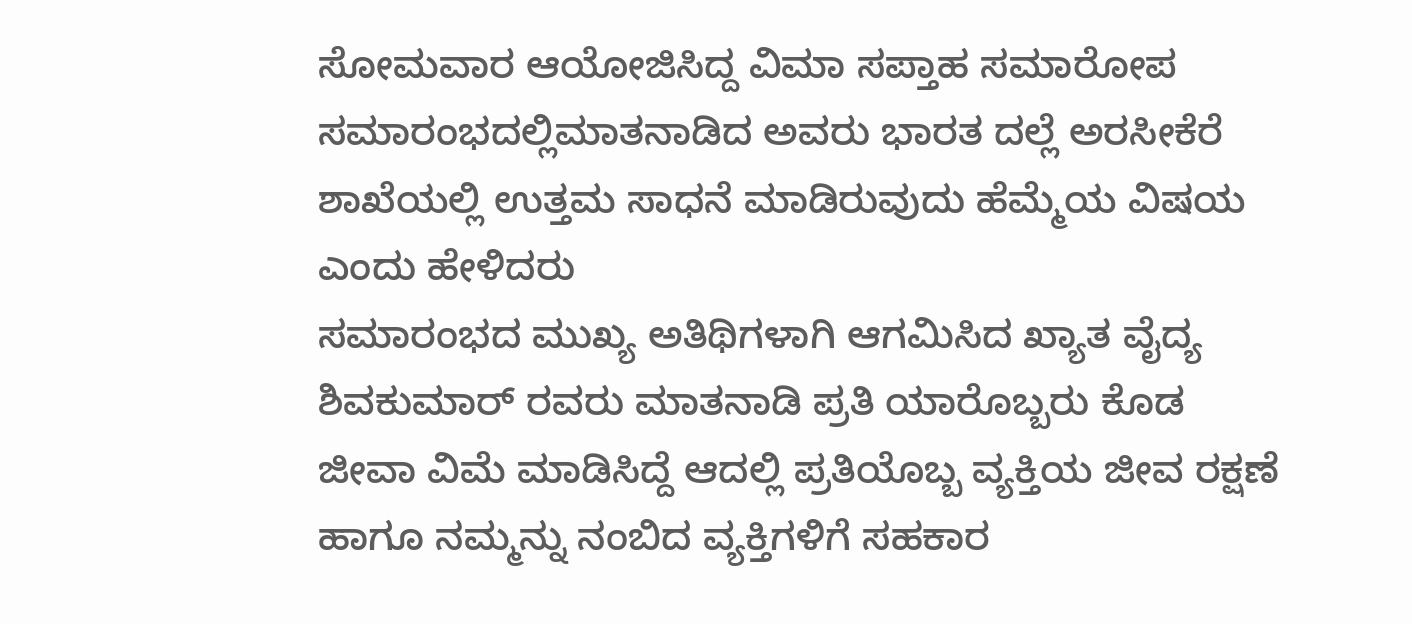ಸೋಮವಾರ ಆಯೋಜಿಸಿದ್ದ ವಿಮಾ ಸಪ್ತಾಹ ಸಮಾರೋಪ ಸಮಾರಂಭದಲ್ಲಿಮಾತನಾಡಿದ ಅವರು ಭಾರತ ದಲ್ಲೆ ಅರಸೀಕೆರೆ ಶಾಖೆಯಲ್ಲಿ ಉತ್ತಮ ಸಾಧನೆ ಮಾಡಿರುವುದು ಹೆಮ್ಮೆಯ ವಿಷಯ ಎಂದು ಹೇಳಿದರು
ಸಮಾರಂಭದ ಮುಖ್ಯ ಅತಿಥಿಗಳಾಗಿ ಆಗಮಿಸಿದ ಖ್ಯಾತ ವೈದ್ಯ ಶಿವಕುಮಾರ್ ರವರು ಮಾತನಾಡಿ ಪ್ರತಿ ಯಾರೊಬ್ಬರು ಕೊಡ ಜೀವಾ ವಿಮೆ ಮಾಡಿಸಿದ್ದೆ ಆದಲ್ಲಿ ಪ್ರತಿಯೊಬ್ಬ ವ್ಯಕ್ತಿಯ ಜೀವ ರಕ್ಷಣೆ ಹಾಗೂ ನಮ್ಮನ್ನು ನಂಬಿದ ವ್ಯಕ್ತಿಗಳಿಗೆ ಸಹಕಾರ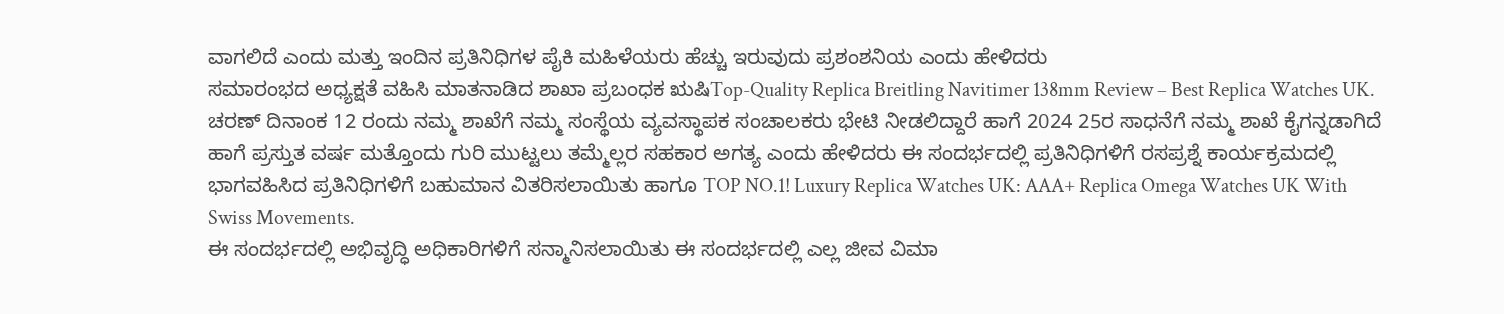ವಾಗಲಿದೆ ಎಂದು ಮತ್ತು ಇಂದಿನ ಪ್ರತಿನಿಧಿಗಳ ಪೈಕಿ ಮಹಿಳೆಯರು ಹೆಚ್ಚು ಇರುವುದು ಪ್ರಶಂಶನಿಯ ಎಂದು ಹೇಳಿದರು
ಸಮಾರಂಭದ ಅಧ್ಯಕ್ಷತೆ ವಹಿಸಿ ಮಾತನಾಡಿದ ಶಾಖಾ ಪ್ರಬಂಧಕ ಋಷಿTop-Quality Replica Breitling Navitimer 138mm Review – Best Replica Watches UK. ಚರಣ್ ದಿನಾಂಕ 12 ರಂದು ನಮ್ಮ ಶಾಖೆಗೆ ನಮ್ಮ ಸಂಸ್ಥೆಯ ವ್ಯವಸ್ಥಾಪಕ ಸಂಚಾಲಕರು ಭೇಟಿ ನೀಡಲಿದ್ದಾರೆ ಹಾಗೆ 2024 25ರ ಸಾಧನೆಗೆ ನಮ್ಮ ಶಾಖೆ ಕೈಗನ್ನಡಾಗಿದೆ ಹಾಗೆ ಪ್ರಸ್ತುತ ವರ್ಷ ಮತ್ತೊಂದು ಗುರಿ ಮುಟ್ಟಲು ತಮ್ಮೆಲ್ಲರ ಸಹಕಾರ ಅಗತ್ಯ ಎಂದು ಹೇಳಿದರು ಈ ಸಂದರ್ಭದಲ್ಲಿ ಪ್ರತಿನಿಧಿಗಳಿಗೆ ರಸಪ್ರಶ್ನೆ ಕಾರ್ಯಕ್ರಮದಲ್ಲಿ ಭಾಗವಹಿಸಿದ ಪ್ರತಿನಿಧಿಗಳಿಗೆ ಬಹುಮಾನ ವಿತರಿಸಲಾಯಿತು ಹಾಗೂ TOP NO.1! Luxury Replica Watches UK: AAA+ Replica Omega Watches UK With Swiss Movements.
ಈ ಸಂದರ್ಭದಲ್ಲಿ ಅಭಿವೃದ್ಧಿ ಅಧಿಕಾರಿಗಳಿಗೆ ಸನ್ಮಾನಿಸಲಾಯಿತು ಈ ಸಂದರ್ಭದಲ್ಲಿ ಎಲ್ಲ ಜೀವ ವಿಮಾ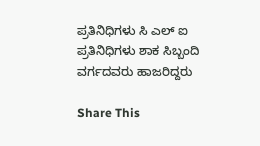ಪ್ರತಿನಿಧಿಗಳು ಸಿ ಎಲ್ ಐ ಪ್ರತಿನಿಧಿಗಳು ಶಾಕ ಸಿಬ್ಬಂದಿ ವರ್ಗದವರು ಹಾಜರಿದ್ದರು

Share This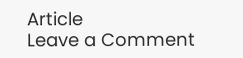Article
Leave a Comment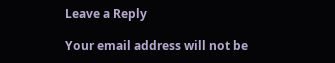Leave a Reply

Your email address will not be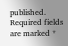published. Required fields are marked *